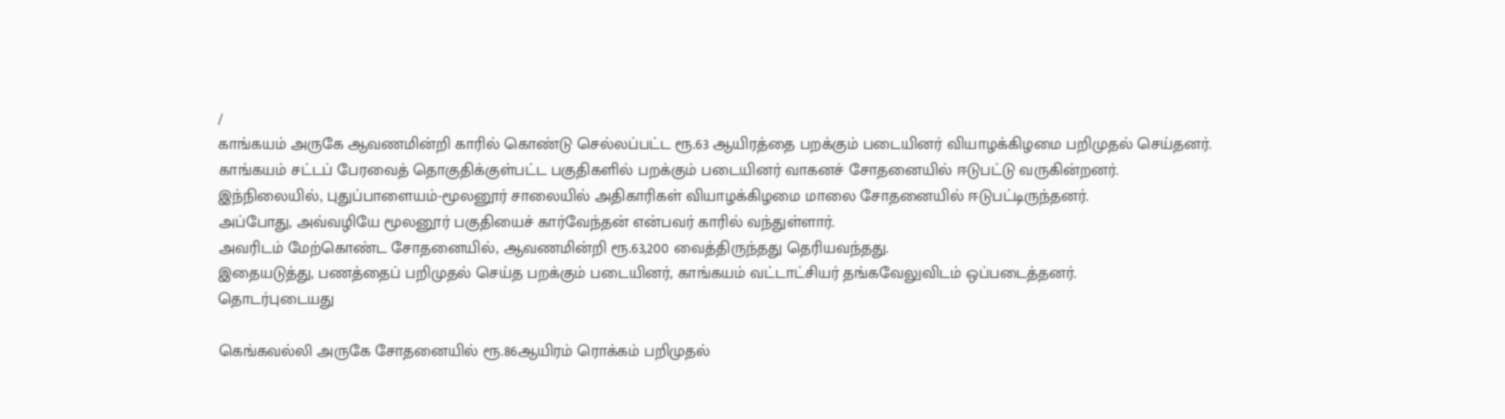/
காங்கயம் அருகே ஆவணமின்றி காரில் கொண்டு செல்லப்பட்ட ரூ.63 ஆயிரத்தை பறக்கும் படையினர் வியாழக்கிழமை பறிமுதல் செய்தனர்.
காங்கயம் சட்டப் பேரவைத் தொகுதிக்குள்பட்ட பகுதிகளில் பறக்கும் படையினர் வாகனச் சோதனையில் ஈடுபட்டு வருகின்றனர்.
இந்நிலையில், புதுப்பாளையம்-மூலனூர் சாலையில் அதிகாரிகள் வியாழக்கிழமை மாலை சோதனையில் ஈடுபட்டிருந்தனர்.
அப்போது, அவ்வழியே மூலனூர் பகுதியைச் கார்வேந்தன் என்பவர் காரில் வந்துள்ளார்.
அவரிடம் மேற்கொண்ட சோதனையில், ஆவணமின்றி ரூ.63,200 வைத்திருந்தது தெரியவந்தது.
இதையடுத்து, பணத்தைப் பறிமுதல் செய்த பறக்கும் படையினர், காங்கயம் வட்டாட்சியர் தங்கவேலுவிடம் ஒப்படைத்தனர்.
தொடர்புடையது

கெங்கவல்லி அருகே சோதனையில் ரூ.86ஆயிரம் ரொக்கம் பறிமுதல்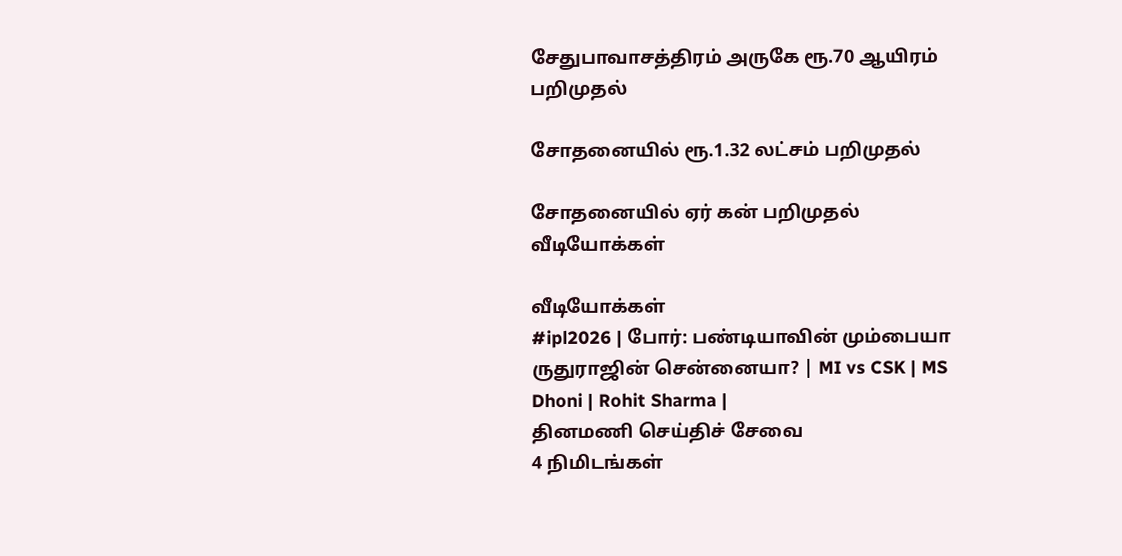சேதுபாவாசத்திரம் அருகே ரூ.70 ஆயிரம் பறிமுதல்

சோதனையில் ரூ.1.32 லட்சம் பறிமுதல்

சோதனையில் ஏர் கன் பறிமுதல்
வீடியோக்கள்

வீடியோக்கள்
#ipl2026 | போர்: பண்டியாவின் மும்பையா ருதுராஜின் சென்னையா? | MI vs CSK | MS Dhoni | Rohit Sharma |
தினமணி செய்திச் சேவை
4 நிமிடங்கள்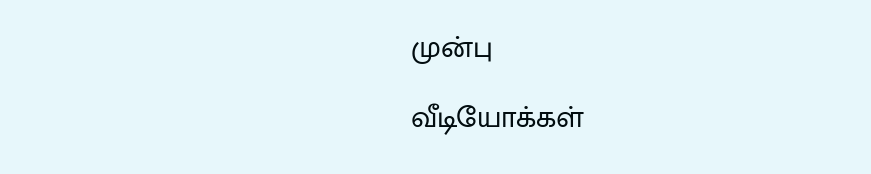முன்பு

வீடியோக்கள்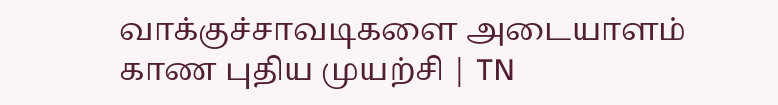வாக்குச்சாவடிகளை அடையாளம் காண புதிய முயற்சி | TN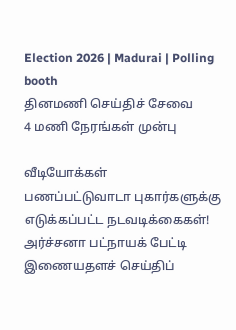Election 2026 | Madurai | Polling booth
தினமணி செய்திச் சேவை
4 மணி நேரங்கள் முன்பு

வீடியோக்கள்
பணப்பட்டுவாடா புகார்களுக்கு எடுக்கப்பட்ட நடவடிக்கைகள்! அர்ச்சனா பட்நாயக் பேட்டி
இணையதளச் செய்திப்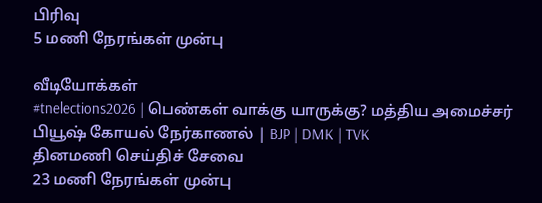பிரிவு
5 மணி நேரங்கள் முன்பு

வீடியோக்கள்
#tnelections2026 | பெண்கள் வாக்கு யாருக்கு? மத்திய அமைச்சர் பியூஷ் கோயல் நேர்காணல் | BJP | DMK | TVK
தினமணி செய்திச் சேவை
23 மணி நேரங்கள் முன்பு